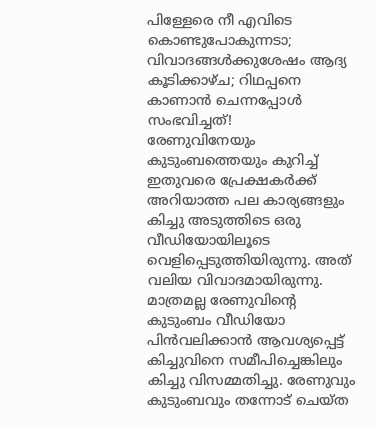പിള്ളേരെ നീ എവിടെ കൊണ്ടുപോകുന്നടാ; വിവാദങ്ങൾക്കുശേഷം ആദ്യ കൂടിക്കാഴ്ച; റിഥപ്പനെ കാണാൻ ചെന്നപ്പോൾ സംഭവിച്ചത്!
രേണുവിനേയും കുടുംബത്തെയും കുറിച്ച് ഇതുവരെ പ്രേക്ഷകർക്ക് അറിയാത്ത പല കാര്യങ്ങളും കിച്ചു അടുത്തിടെ ഒരു വീഡിയോയിലൂടെ വെളിപ്പെടുത്തിയിരുന്നു. അത് വലിയ വിവാദമായിരുന്നു. മാത്രമല്ല രേണുവിന്റെ കുടുംബം വീഡിയോ പിൻവലിക്കാൻ ആവശ്യപ്പെട്ട് കിച്ചുവിനെ സമീപിച്ചെങ്കിലും കിച്ചു വിസമ്മതിച്ചു. രേണുവും കുടുംബവും തന്നോട് ചെയ്ത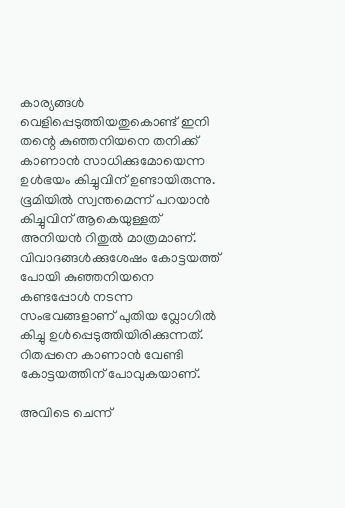കാര്യങ്ങൾ വെളിപ്പെടുത്തിയതുകൊണ്ട് ഇനി തന്റെ കുഞ്ഞനിയനെ തനിക്ക് കാണാൻ സാധിക്കുമോയെന്ന ഉൾഭയം കിച്ചുവിന് ഉണ്ടായിരുന്നു.
ഭൂമിയിൽ സ്വന്തമെന്ന് പറയാൻ കിച്ചുവിന് ആകെയുള്ളത് അനിയൻ റിതുൽ മാത്രമാണ്. വിവാദങ്ങൾക്കുശേഷം കോട്ടയത്ത് പോയി കുഞ്ഞനിയനെ കണ്ടപ്പോൾ നടന്ന സംഭവങ്ങളാണ് പുതിയ വ്ലോഗിൽ കിച്ചു ഉൾപ്പെടുത്തിയിരിക്കുന്നത്. റിതപ്പനെ കാണാൻ വേണ്ടി കോട്ടയത്തിന് പോവുകയാണ്.

അവിടെ ചെന്ന്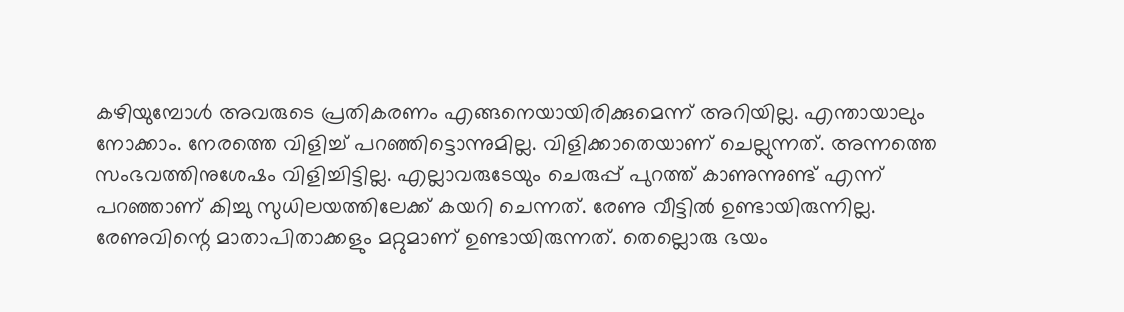കഴിയുമ്പോൾ അവരുടെ പ്രതികരണം എങ്ങനെയായിരിക്കുമെന്ന് അറിയില്ല. എന്തായാലും നോക്കാം. നേരത്തെ വിളിച്ച് പറഞ്ഞിട്ടൊന്നുമില്ല. വിളിക്കാതെയാണ് ചെല്ലുന്നത്. അന്നത്തെ സംഭവത്തിനുശേഷം വിളിച്ചിട്ടില്ല. എല്ലാവരുടേയും ചെരുപ്പ് പുറത്ത് കാണുന്നുണ്ട് എന്ന് പറഞ്ഞാണ് കിച്ചു സുധിലയത്തിലേക്ക് കയറി ചെന്നത്. രേണു വീട്ടിൽ ഉണ്ടായിരുന്നില്ല.
രേണുവിന്റെ മാതാപിതാക്കളും മറ്റുമാണ് ഉണ്ടായിരുന്നത്. തെല്ലൊരു ഭയം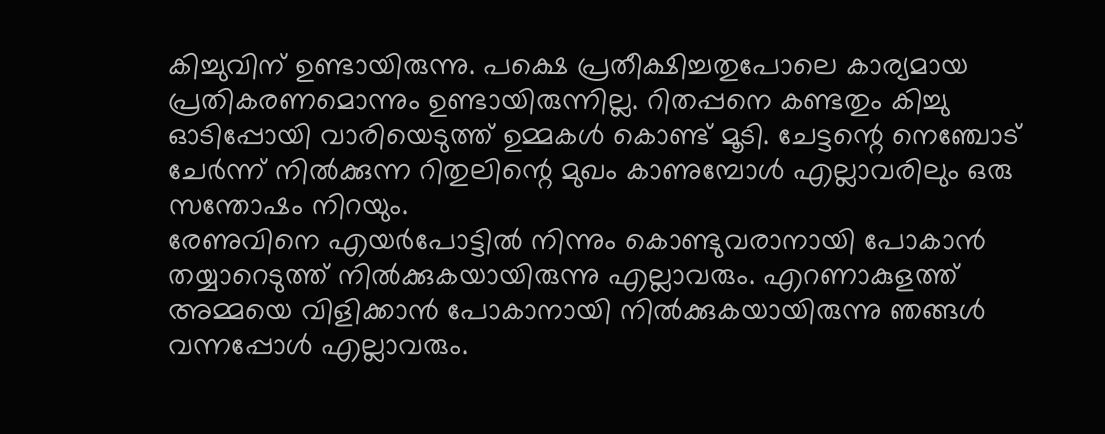കിച്ചുവിന് ഉണ്ടായിരുന്നു. പക്ഷെ പ്രതീക്ഷിച്ചതുപോലെ കാര്യമായ പ്രതികരണമൊന്നും ഉണ്ടായിരുന്നില്ല. റിതപ്പനെ കണ്ടതും കിച്ചു ഓടിപ്പോയി വാരിയെടുത്ത് ഉമ്മകൾ കൊണ്ട് മൂടി. ചേട്ടന്റെ നെഞ്ചോട് ചേർന്ന് നിൽക്കുന്ന റിതുലിന്റെ മുഖം കാണുമ്പോൾ എല്ലാവരിലും ഒരു സന്തോഷം നിറയും.
രേണുവിനെ എയർപോട്ടിൽ നിന്നും കൊണ്ടുവരാനായി പോകാൻ തയ്യാറെടുത്ത് നിൽക്കുകയായിരുന്നു എല്ലാവരും. എറണാകുളത്ത് അമ്മയെ വിളിക്കാൻ പോകാനായി നിൽക്കുകയായിരുന്നു ഞങ്ങൾ വന്നപ്പോൾ എല്ലാവരും.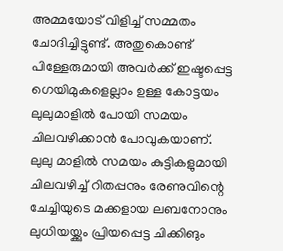അമ്മയോട് വിളിച്ച് സമ്മതം ചോദിച്ചിട്ടുണ്ട്. അതുകൊണ്ട് പിള്ളേരുമായി അവർക്ക് ഇഷ്ടപ്പെട്ട ഗെയിമുകളെല്ലാം ഉള്ള കോട്ടയം ലുലുമാളിൽ പോയി സമയം ചിലവഴിക്കാൻ പോവുകയാണ്.
ലുലു മാളിൽ സമയം കുട്ടികളുമായി ചിലവഴിച്ച് റിതപ്പനും രേണുവിന്റെ ചേച്ചിയുടെ മക്കളായ ലബനോനും ലുധിയയ്ക്കും പ്രിയപ്പെട്ട ചിക്കിങും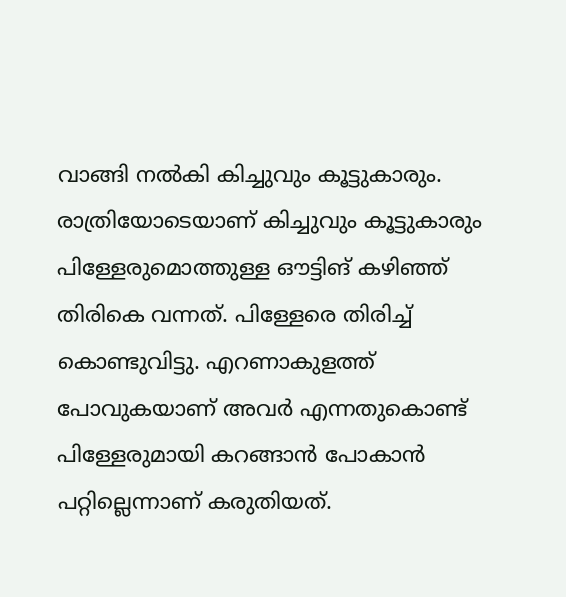വാങ്ങി നൽകി കിച്ചുവും കൂട്ടുകാരും. രാത്രിയോടെയാണ് കിച്ചുവും കൂട്ടുകാരും പിള്ളേരുമൊത്തുള്ള ഔട്ടിങ് കഴിഞ്ഞ് തിരികെ വന്നത്. പിള്ളേരെ തിരിച്ച് കൊണ്ടുവിട്ടു. എറണാകുളത്ത് പോവുകയാണ് അവർ എന്നതുകൊണ്ട് പിള്ളേരുമായി കറങ്ങാൻ പോകാൻ പറ്റില്ലെന്നാണ് കരുതിയത്.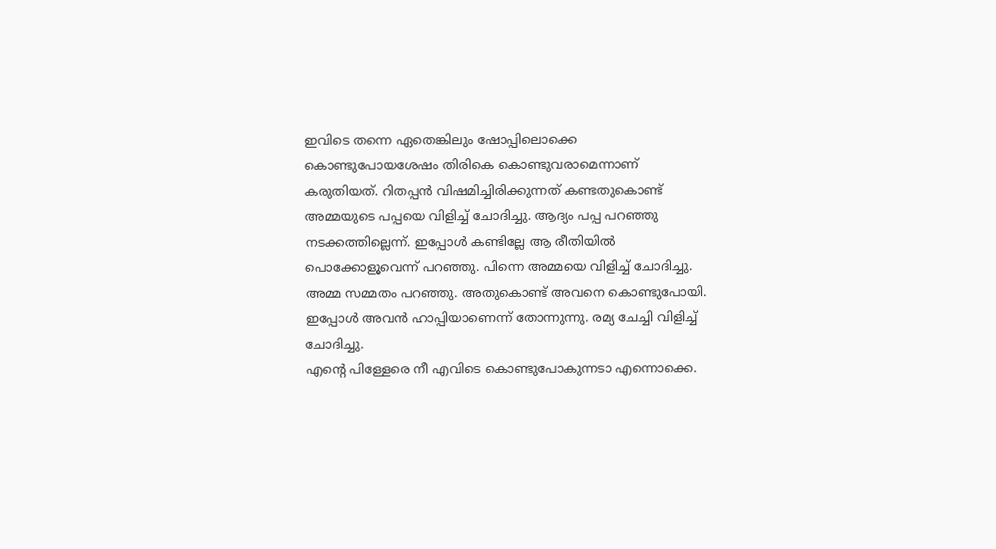ഇവിടെ തന്നെ ഏതെങ്കിലും ഷോപ്പിലൊക്കെ കൊണ്ടുപോയശേഷം തിരികെ കൊണ്ടുവരാമെന്നാണ് കരുതിയത്. റിതപ്പൻ വിഷമിച്ചിരിക്കുന്നത് കണ്ടതുകൊണ്ട് അമ്മയുടെ പപ്പയെ വിളിച്ച് ചോദിച്ചു. ആദ്യം പപ്പ പറഞ്ഞു നടക്കത്തില്ലെന്ന്. ഇപ്പോൾ കണ്ടില്ലേ ആ രീതിയിൽ പൊക്കോളൂവെന്ന് പറഞ്ഞു. പിന്നെ അമ്മയെ വിളിച്ച് ചോദിച്ചു. അമ്മ സമ്മതം പറഞ്ഞു. അതുകൊണ്ട് അവനെ കൊണ്ടുപോയി. ഇപ്പോൾ അവൻ ഹാപ്പിയാണെന്ന് തോന്നുന്നു. രമ്യ ചേച്ചി വിളിച്ച് ചോദിച്ചു.
എന്റെ പിള്ളേരെ നീ എവിടെ കൊണ്ടുപോകുന്നടാ എന്നൊക്കെ.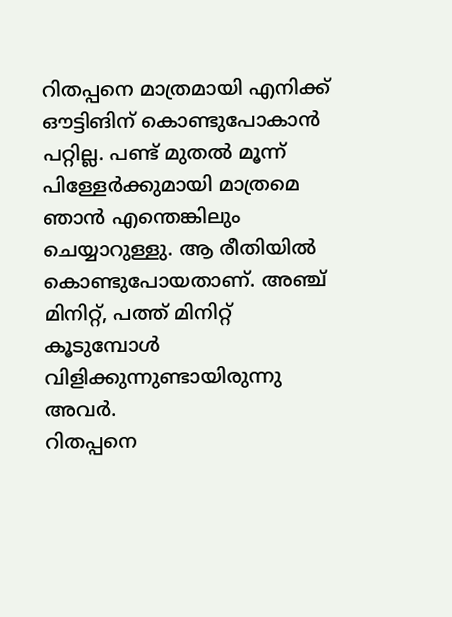റിതപ്പനെ മാത്രമായി എനിക്ക് ഔട്ടിങിന് കൊണ്ടുപോകാൻ പറ്റില്ല. പണ്ട് മുതൽ മൂന്ന് പിള്ളേർക്കുമായി മാത്രമെ ഞാൻ എന്തെങ്കിലും ചെയ്യാറുള്ളു. ആ രീതിയിൽ കൊണ്ടുപോയതാണ്. അഞ്ച് മിനിറ്റ്, പത്ത് മിനിറ്റ് കൂടുമ്പോൾ വിളിക്കുന്നുണ്ടായിരുന്നു അവർ.
റിതപ്പനെ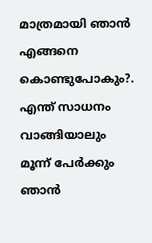മാത്രമായി ഞാൻ എങ്ങനെ കൊണ്ടുപോകും?. എന്ത് സാധനം വാങ്ങിയാലും മൂന്ന് പേർക്കും ഞാൻ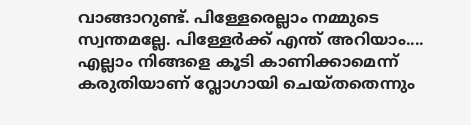വാങ്ങാറുണ്ട്. പിള്ളേരെല്ലാം നമ്മുടെ സ്വന്തമല്ലേ. പിള്ളേർക്ക് എന്ത് അറിയാം.... എല്ലാം നിങ്ങളെ കൂടി കാണിക്കാമെന്ന് കരുതിയാണ് വ്ലോഗായി ചെയ്തതെന്നും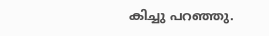കിച്ചു പറഞ്ഞു.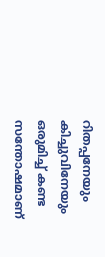റിതപ്പനേയും കിച്ചുവിനേയും ഒരുമിച്ച് കണ്ട സന്തോഷമാണ്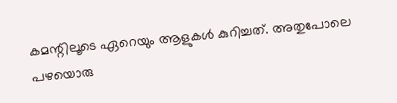കമന്റിലൂടെ ഏറെയും ആളുകൾ കുറിച്ചത്. അതുപോലെ പഴയൊരു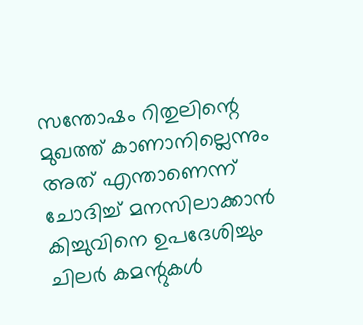സന്തോഷം റിതുലിന്റെ മുഖത്ത് കാണാനില്ലെന്നും അത് എന്താണെന്ന് ചോദിച്ച് മനസിലാക്കാൻ കിച്ചുവിനെ ഉപദേശിച്ചും ചിലർ കമന്റുകൾ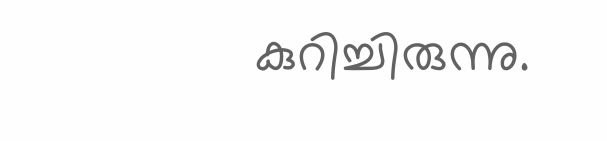കുറിച്ചിരുന്നു.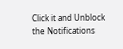Click it and Unblock the Notifications